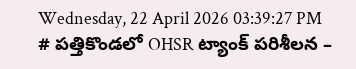Wednesday, 22 April 2026 03:39:27 PM
# పత్తికొండలో OHSR ట్యాంక్ పరిశీలన –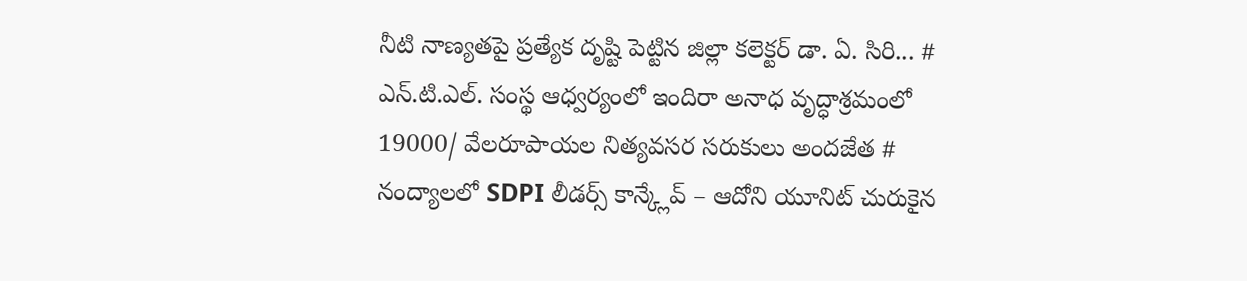నీటి నాణ్యతపై ప్రత్యేక దృష్టి పెట్టిన జిల్లా కలెక్టర్ డా. ఏ. సిరి... # ఎన్.టి.ఎల్. సంస్థ ఆధ్వర్యంలో ఇందిరా అనాధ వృద్ధాశ్రమంలో 19000/ వేలరూపాయల నిత్యవసర సరుకులు అందజేత # నంద్యాలలో SDPI లీడర్స్ కాన్క్లేవ్ – ఆదోని యూనిట్ చురుకైన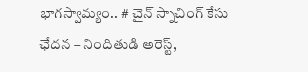భాగస్వామ్యం.. # చైన్ స్నాచింగ్ కేసు ఛేదన – నిందితుడి అరెస్ట్,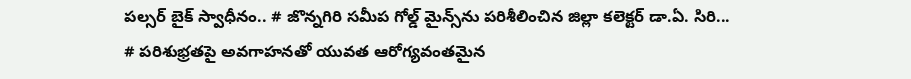పల్సర్ బైక్ స్వాధీనం.. # జొన్నగిరి సమీప గోల్డ్ మైన్స్‌ను పరిశీలించిన జిల్లా కలెక్టర్ డా.ఏ. సిరి... # పరిశుభ్రతపై అవగాహనతో యువత ఆరోగ్యవంతమైన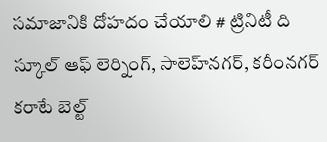సమాజానికి దోహదం చేయాలి # ట్రినిటీ ది స్కూల్ ఆఫ్ లెర్నింగ్, సాలెహ్‌నగర్, కరీంనగర్ కరాటే బెల్ట్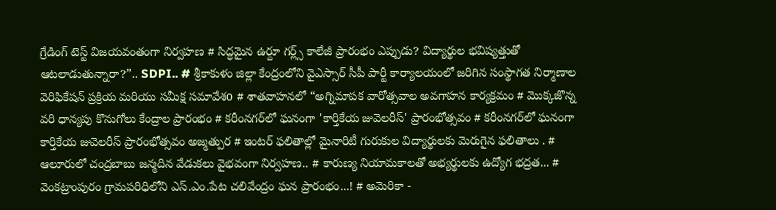గ్రేడింగ్ టెస్ట్ విజయవంతంగా నిర్వహణ # సిద్ధమైన ఉర్దూ గర్ల్స్ కాలేజీ ప్రారంభం ఎప్పుడు? విద్యార్థుల భవిష్యత్తుతో ఆటలాడుతున్నారా?”.. SDPI.. # శ్రీకాకుళం జిల్లా కేంద్రంలోని వైఎస్సార్ సీపీ పార్టీ కార్యాలయంలో జరిగిన సంస్థాగత నిర్మాణాల వెరిఫికేషన్ ప్రక్రియ మరియు సమీక్ష సమావేశo # శాతవాహనలో “అగ్నిమాపక వారోత్సవాల అవగాహన కార్యక్రమం # మొక్కజొన్న వరి ధాన్యపు కొనుగోలు కేంద్రాల ప్రారంభం # కరీంనగర్‌లో ఘనంగా 'కార్తికేయ జువెలరీస్' ప్రారంభోత్సవం # కరీంనగర్‌లో ఘనంగా కార్తికేయ జువెలరీస్ ప్రారంభోత్సవం అజ్మత్పుర # ఇంటర్ ఫలితాల్లో మైనారిటీ గురుకుల విద్యార్థులకు మెరుగైన ఫలితాలు . # ఆలూరులో చంద్రబాబు జన్మదిన వేడుకలు వైభవంగా నిర్వహణ.. # కారుణ్య నియామకాలతో అభ్యర్థులకు ఉద్యోగ భద్రత... # వెంకట్రాంపురం గ్రామపరిధిలోని ఎస్.ఎం.పేట చలివేంద్రం ఘన ప్రారంభం...! # అమెరికా -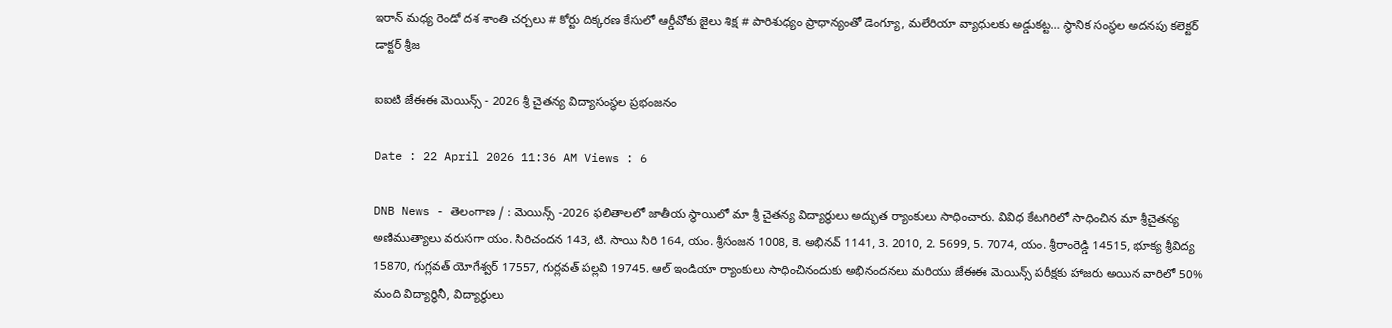ఇరాన్ మధ్య రెండో దశ శాంతి చర్చలు # కోర్టు దిక్కరణ కేసులో ఆర్డీవోకు జైలు శిక్ష # పారిశుధ్యం ప్రాధాన్యంతో డెంగ్యూ, మలేరియా వ్యాధులకు అడ్డుకట్ట… స్థానిక సంస్థల అదనపు కలెక్టర్ డాక్టర్ శ్రీజ

ఐఐటి జేఈఈ మెయిన్స్ - 2026 శ్రీ చైతన్య విద్యాసంస్థల ప్రభంజనం

Date : 22 April 2026 11:36 AM Views : 6

DNB News - తెలంగాణ / : మెయిన్స్ -2026 ఫలితాలలో జాతీయ స్థాయిలో మా శ్రీ చైతన్య విద్యార్ధులు అద్భుత ర్యాంకులు సాధించారు. వివిధ కేటగిరిలో సాధించిన మా శ్రీచైతన్య అణిముత్యాలు వరుసగా యం. సిరిచందన 143, టి. సాయి సిరి 164, యం. శ్రీసంజన 1008, కె. అభినవ్ 1141, 3. 2010, 2. 5699, 5. 7074, యం. శ్రీరాంరెడ్డి 14515, భూక్య శ్రీవిద్య 15870, గుగ్లవత్ యోగేశ్వర్ 17557, గుర్లవత్ పల్లవి 19745. ఆల్ ఇండియా ర్యాంకులు సాధించినందుకు అభినందనలు మరియు జేఈఈ మెయిన్స్ పరీక్షకు హాజరు అయిన వారిలో 50% మంది విద్యార్థినీ, విద్యార్థులు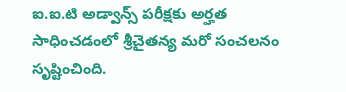ఐ.ఐ.టి అడ్వాన్స్ పరీక్షకు అర్హత సాధించడంలో శ్రీచైతన్య మరో సంచలనం సృష్టించింది.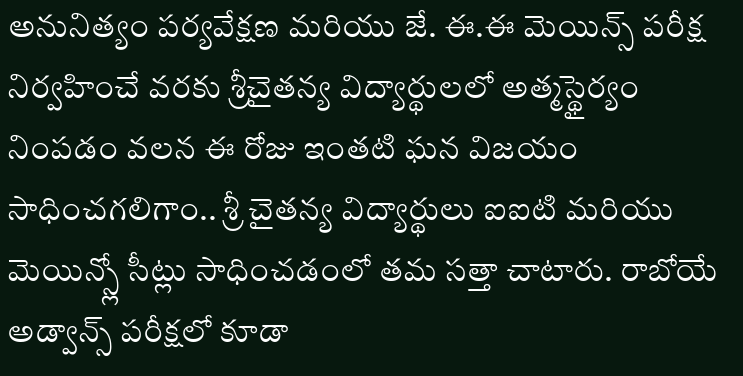అనునిత్యం పర్యవేక్షణ మరియు జే. ఈ.ఈ మెయిన్స్ పరీక్ష నిర్వహించే వరకు శ్రీచైతన్య విద్యార్థులలో అత్మస్థైర్యం నింపడం వలన ఈ రోజు ఇంతటి ఘన విజయం సాధించగలిగాం.. శ్రీ చైతన్య విద్యార్థులు ఐఐటి మరియు మెయిన్స్లో సీట్లు సాధించడంలో తమ సత్తా చాటారు. రాబోయే అడ్వాన్స్ పరీక్షలో కూడా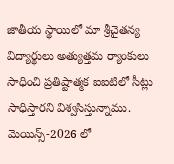జాతీయ స్థాయిలో మా శ్రీచైతన్య విద్యార్థులు అత్యుత్తమ ర్యాంకులు సాధించి ప్రతిష్టాత్మక ఐఐటిలో సీట్లు సాధిస్తారని విశ్వసిస్తున్నాము. మెయిన్స్-2026 లో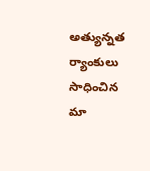అత్యున్నత ర్యాంకులు సాధించిన మా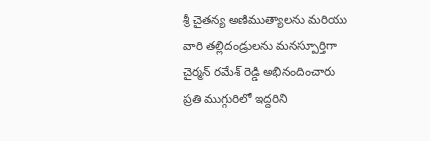శ్రీ చైతన్య అణిముత్యాలను మరియు వారి తల్లిదండ్రులను మనస్పూర్తిగా చైర్మన్ రమేశ్ రెడ్డి అభినందించారు ప్రతి ముగ్గురిలో ఇద్దరిని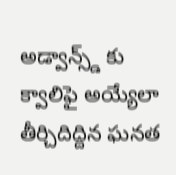అడ్వాన్స్డ్ కు క్వాలిఫై అయ్యేలా తీర్చిదిద్దిన ఘనత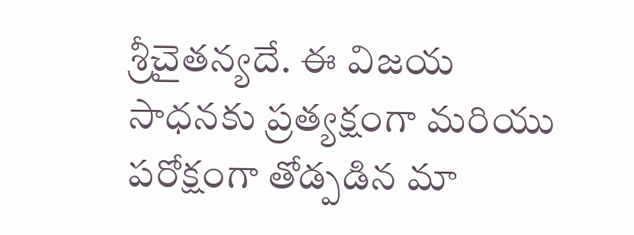శ్రీచైతన్యదే. ఈ విజయ సాధనకు ప్రత్యక్షంగా మరియు పరోక్షంగా తోడ్పడిన మా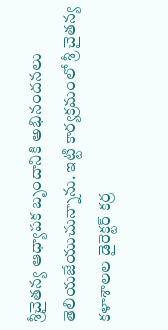శ్రీచైతన్య ఆధ్యాపక బృందానికి అభినందనలు తెలియజేయుచున్నాను. ఇట్టి కార్యక్రమంలో శ్రీ చైతన్య కళాశాలల డైరెక్టర్ కర్ర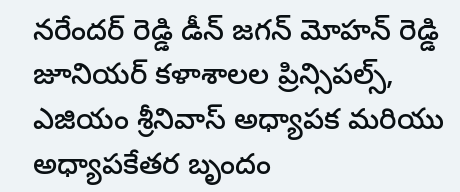నరేందర్ రెడ్డి డీన్ జగన్ మోహన్ రెడ్డి జూనియర్ కళాశాలల ప్రిన్సిపల్స్, ఎజియం శ్రీనివాస్ అధ్యాపక మరియు అధ్యాపకేతర బృందం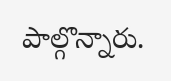పాల్గొన్నారు.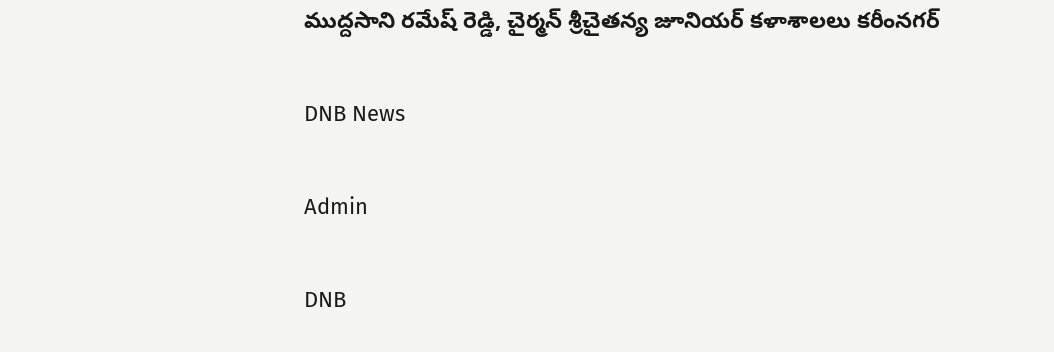ముద్దసాని రమేష్ రెడ్డి, చైర్మన్ శ్రీచైతన్య జూనియర్ కళాశాలలు కరీంనగర్

DNB News

Admin

DNB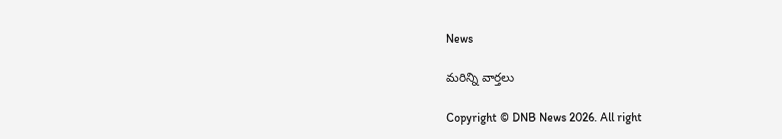News

మరిన్ని వార్తలు

Copyright © DNB News 2026. All right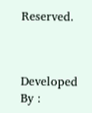Reserved.



Developed By :